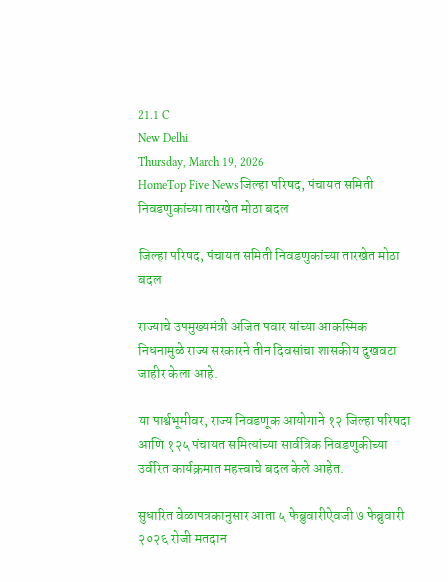21.1 C
New Delhi
Thursday, March 19, 2026
HomeTop Five Newsजिल्हा परिषद, पंचायत समिती निवडणुकांच्या तारखेत मोठा बदल

जिल्हा परिषद, पंचायत समिती निवडणुकांच्या तारखेत मोठा बदल

राज्याचे उपमुख्यमंत्री अजित पवार यांच्या आकस्मिक निधनामुळे राज्य सरकारने तीन दिवसांचा शासकीय दुखवटा जाहीर केला आहे.

या पार्श्वभूमीवर, राज्य निवडणूक आयोगाने १२ जिल्हा परिषदा आणि १२५ पंचायत समित्यांच्या सार्वत्रिक निवडणुकीच्या उर्वरित कार्यक्रमात महत्त्वाचे बदल केले आहेत.

सुधारित वेळापत्रकानुसार आता ५ फेब्रुवारीऐवजी ७ फेब्रुवारी २०२६ रोजी मतदान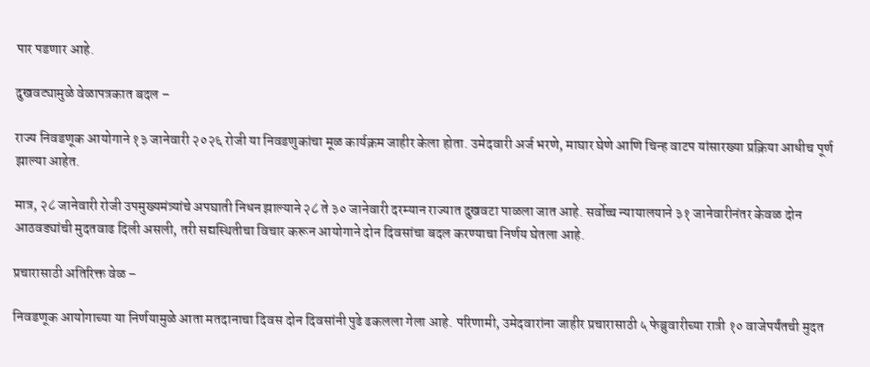पार पडणार आहे.

दुखवट्यामुळे वेळापत्रकात बदल –

राज्य निवडणूक आयोगाने १३ जानेवारी २०२६ रोजी या निवडणुकांचा मूळ कार्यक्रम जाहीर केला होता. उमेदवारी अर्ज भरणे, माघार घेणे आणि चिन्ह वाटप यांसारख्या प्रक्रिया आधीच पूर्ण झाल्या आहेत.

मात्र, २८ जानेवारी रोजी उपमुख्यमंत्र्यांचे अपघाती निधन झाल्याने २८ ते ३० जानेवारी दरम्यान राज्यात दुखवटा पाळला जात आहे. सर्वोच्च न्यायालयाने ३१ जानेवारीनंतर केवळ दोन आठवड्यांची मुदतवाढ दिली असली, तरी सद्यस्थितीचा विचार करून आयोगाने दोन दिवसांचा बदल करण्याचा निर्णय घेतला आहे.

प्रचारासाठी अतिरिक्त वेळ –

निवडणूक आयोगाच्या या निर्णयामुळे आता मतदानाचा दिवस दोन दिवसांनी पुढे ढकलला गेला आहे. परिणामी, उमेदवारांना जाहीर प्रचारासाठी ५ फेब्रुवारीच्या रात्री १० वाजेपर्यंतची मुदत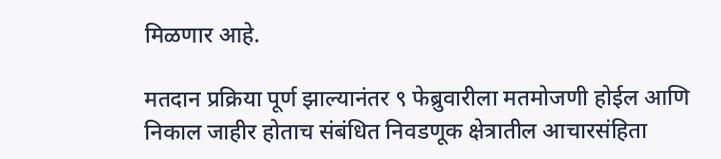मिळणार आहे.

मतदान प्रक्रिया पूर्ण झाल्यानंतर ९ फेब्रुवारीला मतमोजणी होईल आणि निकाल जाहीर होताच संबंधित निवडणूक क्षेत्रातील आचारसंहिता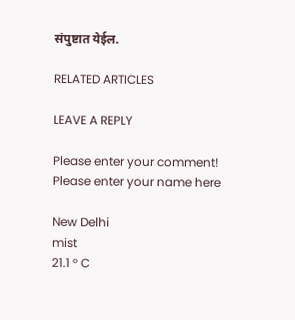संपुष्टात येईल.

RELATED ARTICLES

LEAVE A REPLY

Please enter your comment!
Please enter your name here

New Delhi
mist
21.1 ° C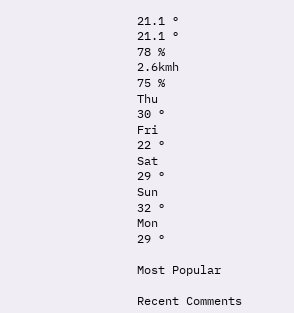21.1 °
21.1 °
78 %
2.6kmh
75 %
Thu
30 °
Fri
22 °
Sat
29 °
Sun
32 °
Mon
29 °

Most Popular

Recent Comments